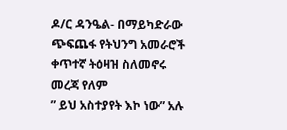ዶ/ር ዳንዔል- በማይካድራው ጭፍጨፋ የትህንግ አመራሮች ቀጥተኛ ትዕዛዝ ስለመኖሩ መረጃ የለም
” ይህ አስተያየት እኮ ነው” አሉ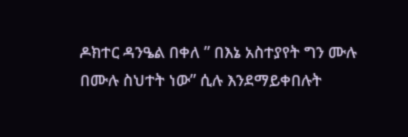ዶክተር ዳንዔል በቀለ ” በእኔ አስተያየት ግን ሙሉ በሙሉ ስህተት ነው” ሲሉ እንደማይቀበሉት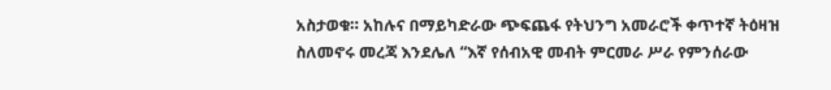አስታወቁ። አከሉና በማይካድራው ጭፍጨፋ የትህንግ አመራሮች ቀጥተኛ ትዕዛዝ ስለመኖሩ መረጃ እንደሌለ “እኛ የሰብአዊ መብት ምርመራ ሥራ የምንሰራው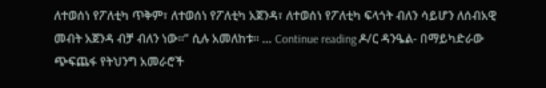ለተወሰነ የፖለቲካ ጥቅም፣ ለተወሰነ የፖለቲካ አጀንዳ፣ ለተወሰነ የፖለቲካ ፍላጎት ብለን ሳይሆን ለሰብአዊ መብት አጀንዳ ብቻ ብለን ነው።” ሲሉ አመለከቱ። … Continue reading ዶ/ር ዳንዔል- በማይካድራው ጭፍጨፋ የትህንግ አመራሮች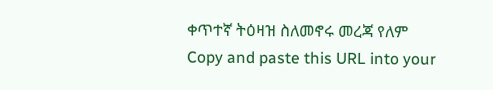ቀጥተኛ ትዕዛዝ ስለመኖሩ መረጃ የለም
Copy and paste this URL into your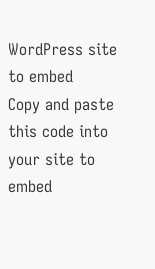WordPress site to embed
Copy and paste this code into your site to embed